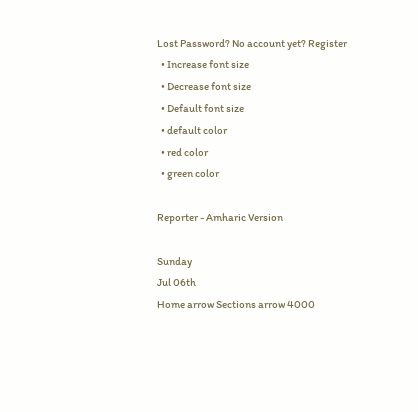Lost Password? No account yet? Register
  • Increase font size
  • Decrease font size
  • Default font size
  • default color
  • red color
  • green color

Reporter - Amharic Version

Sunday
Jul 06th
Home arrow Sections arrow 4000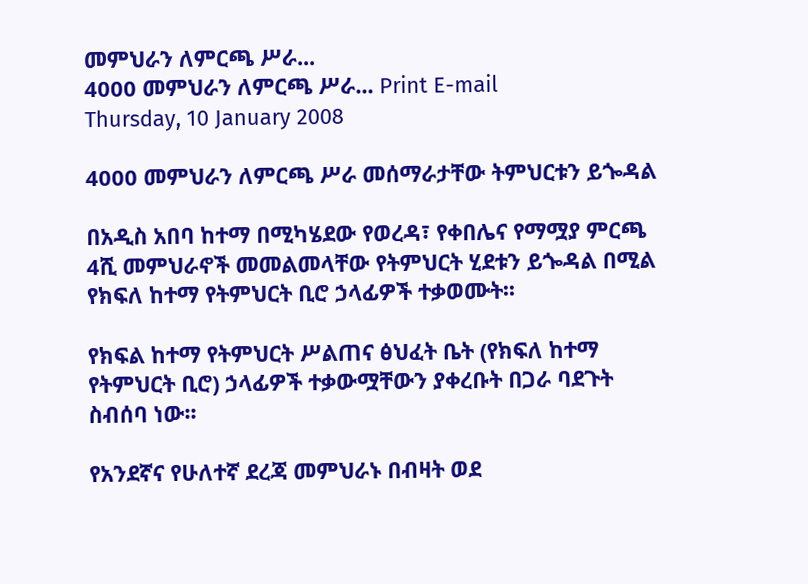መምህራን ለምርጫ ሥራ...
4000 መምህራን ለምርጫ ሥራ... Print E-mail
Thursday, 10 January 2008

4000 መምህራን ለምርጫ ሥራ መሰማራታቸው ትምህርቱን ይጐዳል

በአዲስ አበባ ከተማ በሚካሄደው የወረዳ፣ የቀበሌና የማሟያ ምርጫ 4ሺ መምህራኖች መመልመላቸው የትምህርት ሂደቱን ይጐዳል በሚል የክፍለ ከተማ የትምህርት ቢሮ ኃላፊዎች ተቃወሙት፡፡

የክፍል ከተማ የትምህርት ሥልጠና ፅህፈት ቤት (የክፍለ ከተማ የትምህርት ቢሮ) ኃላፊዎች ተቃውሟቸውን ያቀረቡት በጋራ ባደጉት ስብሰባ ነው፡፡

የአንደኛና የሁለተኛ ደረጃ መምህራኑ በብዛት ወደ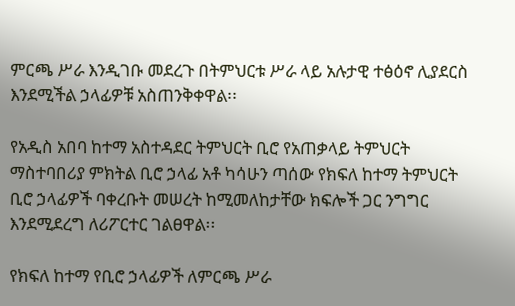ምርጫ ሥራ እንዲገቡ መደረጉ በትምህርቱ ሥራ ላይ አሉታዊ ተፅዕኖ ሊያደርስ እንደሚችል ኃላፊዎቹ አስጠንቅቀዋል፡፡

የአዲስ አበባ ከተማ አስተዳደር ትምህርት ቢሮ የአጠቃላይ ትምህርት ማስተባበሪያ ምክትል ቢሮ ኃላፊ አቶ ካሳሁን ጣሰው የክፍለ ከተማ ትምህርት ቢሮ ኃላፊዎች ባቀረቡት መሠረት ከሚመለከታቸው ክፍሎች ጋር ንግግር እንደሚደረግ ለሪፖርተር ገልፀዋል፡፡

የክፍለ ከተማ የቢሮ ኃላፊዎች ለምርጫ ሥራ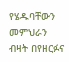የሄዱባቸውን መምህራን ብዛት በየዘርፉና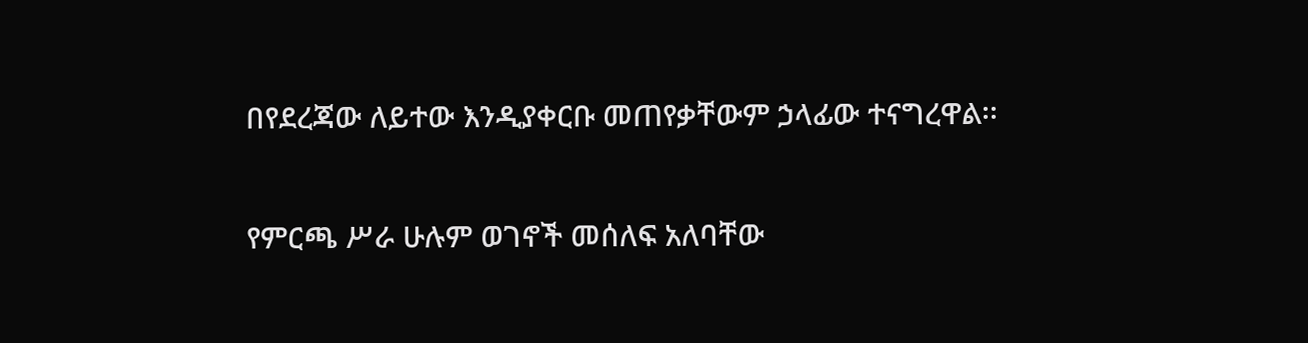በየደረጃው ለይተው እንዲያቀርቡ መጠየቃቸውም ኃላፊው ተናግረዋል፡፡

የምርጫ ሥራ ሁሉም ወገኖች መሰለፍ አለባቸው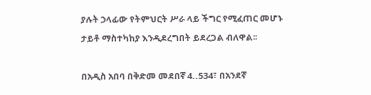ያሉት ኃላፊው የትምህርት ሥራ ላይ ችግር የሚፈጠር መሆኑ ታይቶ ማስተካከያ እንዲደረግበት ይደረጋል ብለዋል፡፡

በአዲስ አበባ በቅድመ መደበኛ 4..534፣ በአንደኛ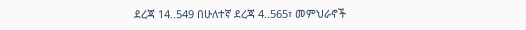ደረጃ 14..549 በሁለተኛ ደረጃ 4..565፣ መምህራኖች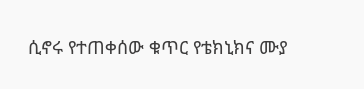ሲኖሩ የተጠቀሰው ቁጥር የቴክኒክና ሙያ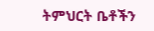ትምህርት ቤቶችን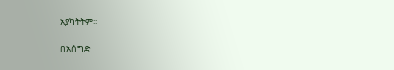አያካትትም፡፡

በአሰግድ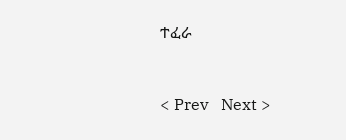ተፈራ


< Prev   Next >